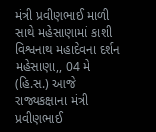મંત્રી પ્રવીણભાઈ માળી સાથે મહેસાણામાં કાશી વિશ્વનાથ મહાદેવના દર્શન
મહેસાણા,, 04 મે (હિ.સ.) આજે રાજ્યકક્ષાના મંત્રી પ્રવીણભાઈ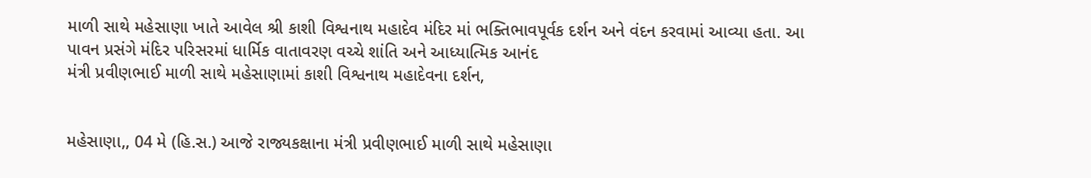માળી સાથે મહેસાણા ખાતે આવેલ શ્રી કાશી વિશ્વનાથ મહાદેવ મંદિર માં ભક્તિભાવપૂર્વક દર્શન અને વંદન કરવામાં આવ્યા હતા. આ પાવન પ્રસંગે મંદિર પરિસરમાં ધાર્મિક વાતાવરણ વચ્ચે શાંતિ અને આધ્યાત્મિક આનંદ
મંત્રી પ્રવીણભાઈ માળી સાથે મહેસાણામાં કાશી વિશ્વનાથ મહાદેવના દર્શન,


મહેસાણા,, 04 મે (હિ.સ.) આજે રાજ્યકક્ષાના મંત્રી પ્રવીણભાઈ માળી સાથે મહેસાણા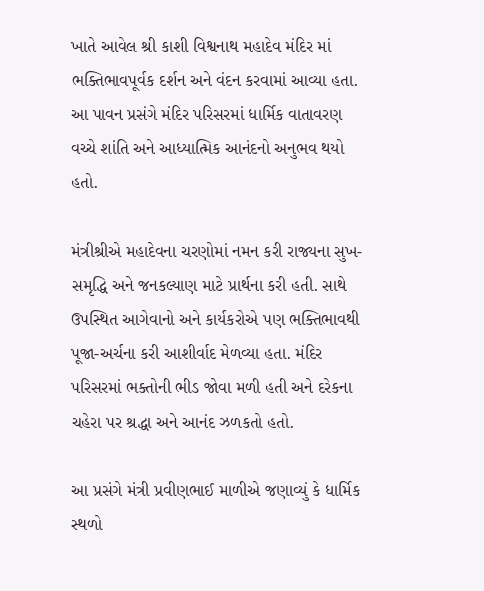ખાતે આવેલ શ્રી કાશી વિશ્વનાથ મહાદેવ મંદિર માં ભક્તિભાવપૂર્વક દર્શન અને વંદન કરવામાં આવ્યા હતા. આ પાવન પ્રસંગે મંદિર પરિસરમાં ધાર્મિક વાતાવરણ વચ્ચે શાંતિ અને આધ્યાત્મિક આનંદનો અનુભવ થયો હતો.

મંત્રીશ્રીએ મહાદેવના ચરણોમાં નમન કરી રાજ્યના સુખ-સમૃદ્ધિ અને જનકલ્યાણ માટે પ્રાર્થના કરી હતી. સાથે ઉપસ્થિત આગેવાનો અને કાર્યકરોએ પણ ભક્તિભાવથી પૂજા-અર્ચના કરી આશીર્વાદ મેળવ્યા હતા. મંદિર પરિસરમાં ભક્તોની ભીડ જોવા મળી હતી અને દરેકના ચહેરા પર શ્રદ્ધા અને આનંદ ઝળકતો હતો.

આ પ્રસંગે મંત્રી પ્રવીણભાઈ માળીએ જણાવ્યું કે ધાર્મિક સ્થળો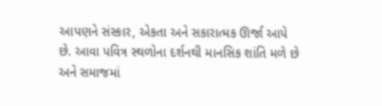આપણને સંસ્કાર, એકતા અને સકારાત્મક ઊર્જા આપે છે. આવા પવિત્ર સ્થળોના દર્શનથી માનસિક શાંતિ મળે છે અને સમાજમાં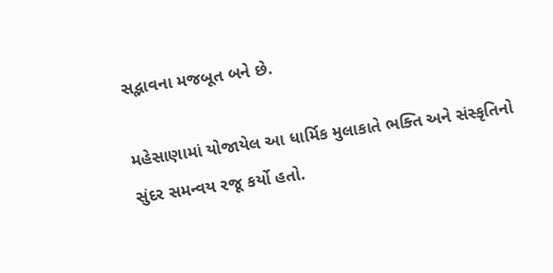સદ્ભાવના મજબૂત બને છે.

મહેસાણામાં યોજાયેલ આ ધાર્મિક મુલાકાતે ભક્તિ અને સંસ્કૃતિનો સુંદર સમન્વય રજૂ કર્યો હતો.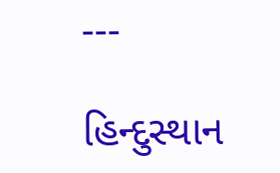---

હિન્દુસ્થાન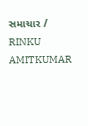સમાચાર / RINKU AMITKUMAR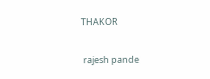THAKOR


 rajesh pande